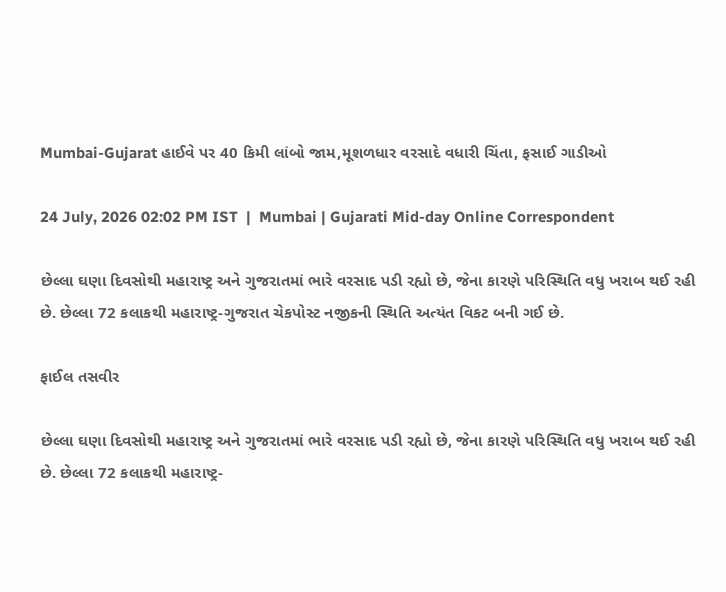Mumbai-Gujarat હાઈવે પર 40 કિમી લાંબો જામ,મૂશળધાર વરસાદે વધારી ચિંતા, ફસાઈ ગાડીઓ

24 July, 2026 02:02 PM IST  |  Mumbai | Gujarati Mid-day Online Correspondent

છેલ્લા ઘણા દિવસોથી મહારાષ્ટ્ર અને ગુજરાતમાં ભારે વરસાદ પડી રહ્યો છે, જેના કારણે પરિસ્થિતિ વધુ ખરાબ થઈ રહી છે. છેલ્લા 72 કલાકથી મહારાષ્ટ્ર-ગુજરાત ચેકપોસ્ટ નજીકની સ્થિતિ અત્યંત વિકટ બની ગઈ છે.

ફાઈલ તસવીર

છેલ્લા ઘણા દિવસોથી મહારાષ્ટ્ર અને ગુજરાતમાં ભારે વરસાદ પડી રહ્યો છે, જેના કારણે પરિસ્થિતિ વધુ ખરાબ થઈ રહી છે. છેલ્લા 72 કલાકથી મહારાષ્ટ્ર-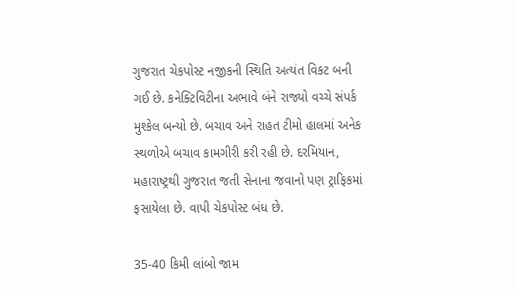ગુજરાત ચેકપોસ્ટ નજીકની સ્થિતિ અત્યંત વિકટ બની ગઈ છે. કનેક્ટિવિટીના અભાવે બંને રાજ્યો વચ્ચે સંપર્ક મુશ્કેલ બન્યો છે. બચાવ અને રાહત ટીમો હાલમાં અનેક સ્થળોએ બચાવ કામગીરી કરી રહી છે. દરમિયાન, મહારાષ્ટ્રથી ગુજરાત જતી સેનાના જવાનો પણ ટ્રાફિકમાં ફસાયેલા છે. વાપી ચેકપોસ્ટ બંધ છે.

35-40 કિમી લાંબો જામ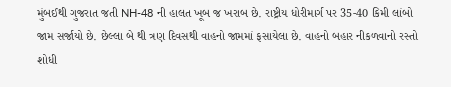મુંબઈથી ગુજરાત જતી NH-48 ની હાલત ખૂબ જ ખરાબ છે. રાષ્ટ્રીય ધોરીમાર્ગ પર 35-40 કિમી લાંબો જામ સર્જાયો છે. છેલ્લા બે થી ત્રણ દિવસથી વાહનો જામમાં ફસાયેલા છે. વાહનો બહાર નીકળવાનો રસ્તો શોધી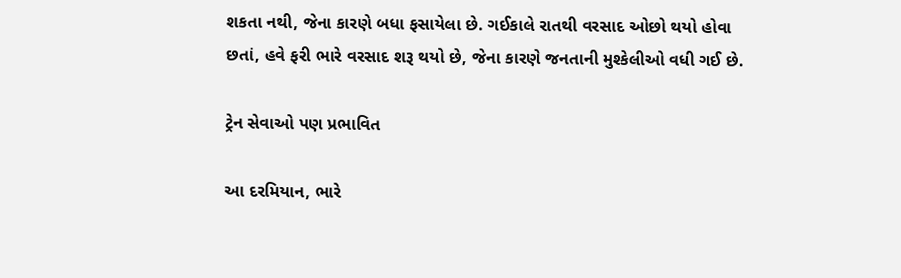શકતા નથી, જેના કારણે બધા ફસાયેલા છે. ગઈકાલે રાતથી વરસાદ ઓછો થયો હોવા છતાં, હવે ફરી ભારે વરસાદ શરૂ થયો છે, જેના કારણે જનતાની મુશ્કેલીઓ વધી ગઈ છે.

ટ્રેન સેવાઓ પણ પ્રભાવિત

આ દરમિયાન, ભારે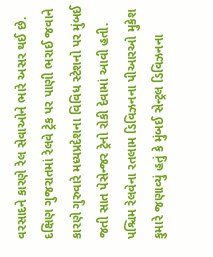વરસાદને કારણે રેલ સેવાઓને ભારે અસર થઈ છે. દક્ષિણ ગુજરાતમાં રેલવે ટ્રેક પર પાણી ભરાઈ જવાને કારણે ગુરુવારે મધ્યપ્રદેશના વિવિધ સ્ટેશનો પર મુંબઈ જતી સાત પેસેન્જર ટ્રેનો રોકી દેવામાં આવી હતી. પશ્ચિમ રેલવેના રતલામ ડિવિઝનના પીઆરઓ મુકેશ કુમારે જણાવ્યું હતું કે મુંબઈ સેન્ટ્રલ ડિવિઝનના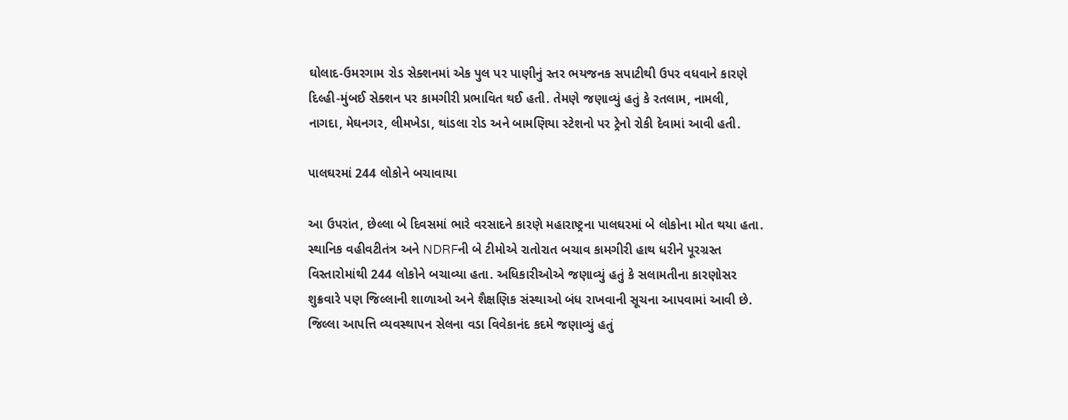ઘોલાદ-ઉમરગામ રોડ સેક્શનમાં એક પુલ પર પાણીનું સ્તર ભયજનક સપાટીથી ઉપર વધવાને કારણે દિલ્હી-મુંબઈ સેક્શન પર કામગીરી પ્રભાવિત થઈ હતી. તેમણે જણાવ્યું હતું કે રતલામ, નામલી, નાગદા, મેઘનગર, લીમખેડા, થાંડલા રોડ અને બામણિયા સ્ટેશનો પર ટ્રેનો રોકી દેવામાં આવી હતી.

પાલઘરમાં 244 લોકોને બચાવાયા

આ ઉપરાંત, છેલ્લા બે દિવસમાં ભારે વરસાદને કારણે મહારાષ્ટ્રના પાલઘરમાં બે લોકોના મોત થયા હતા. સ્થાનિક વહીવટીતંત્ર અને NDRFની બે ટીમોએ રાતોરાત બચાવ કામગીરી હાથ ધરીને પૂરગ્રસ્ત વિસ્તારોમાંથી 244 લોકોને બચાવ્યા હતા. અધિકારીઓએ જણાવ્યું હતું કે સલામતીના કારણોસર શુક્રવારે પણ જિલ્લાની શાળાઓ અને શૈક્ષણિક સંસ્થાઓ બંધ રાખવાની સૂચના આપવામાં આવી છે. જિલ્લા આપત્તિ વ્યવસ્થાપન સેલના વડા વિવેકાનંદ કદમે જણાવ્યું હતું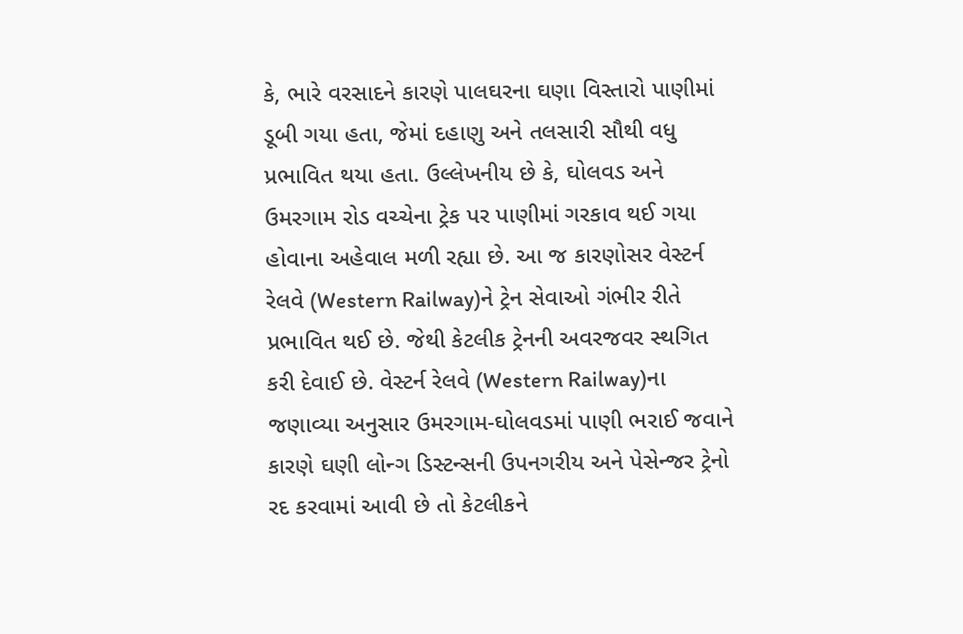કે, ભારે વરસાદને કારણે પાલઘરના ઘણા વિસ્તારો પાણીમાં ડૂબી ગયા હતા, જેમાં દહાણુ અને તલસારી સૌથી વધુ પ્રભાવિત થયા હતા. ઉલ્લેખનીય છે કે, ઘોલવડ અને ઉમરગામ રોડ વચ્ચેના ટ્રેક પર પાણીમાં ગરકાવ થઈ ગયા હોવાના અહેવાલ મળી રહ્યા છે. આ જ કારણોસર વેસ્ટર્ન રેલવે (Western Railway)ને ટ્રેન સેવાઓ ગંભીર રીતે પ્રભાવિત થઈ છે. જેથી કેટલીક ટ્રેનની અવરજવર સ્થગિત કરી દેવાઈ છે. વેસ્ટર્ન રેલવે (Western Railway)ના જણાવ્યા અનુસાર ઉમરગામ-ઘોલવડમાં પાણી ભરાઈ જવાને કારણે ઘણી લોન્ગ ડિસ્ટન્સની ઉપનગરીય અને પેસેન્જર ટ્રેનો રદ કરવામાં આવી છે તો કેટલીકને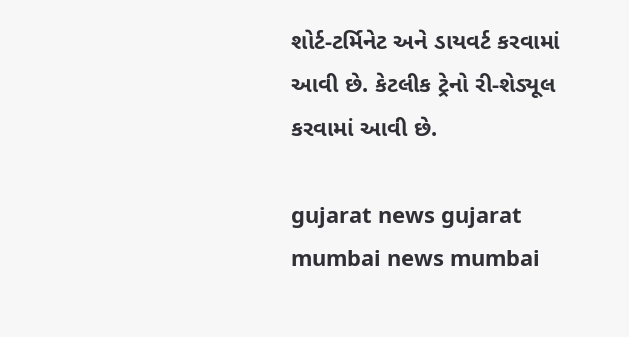શોર્ટ-ટર્મિનેટ અને ડાયવર્ટ કરવામાં આવી છે. કેટલીક ટ્રેનો રી-શેડ્યૂલ કરવામાં આવી છે.

gujarat news gujarat mumbai news mumbai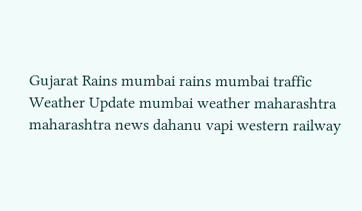Gujarat Rains mumbai rains mumbai traffic Weather Update mumbai weather maharashtra maharashtra news dahanu vapi western railway